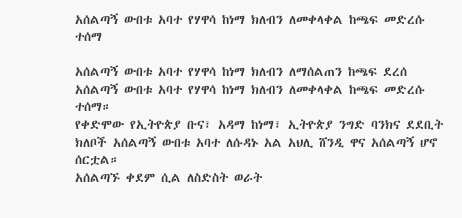አሰልጣኝ ውበቱ አባተ የሃዋሳ ከነማ ክለብን ለመቀላቀል ከጫፍ መድረሱ ተሰማ

አሰልጣኝ ውበቱ አባተ የሃዋሳ ከነማ ክለብን ለማሰልጠን ከጫፍ ደረሰ
አሰልጣኝ ውበቱ አባተ የሃዋሳ ከነማ ክለብን ለመቀላቀል ከጫፍ መድረሱ ተሰማ።
የቀድሞው የኢትዮጵያ ቡና፣ አዳማ ከነማ፣ ኢትዮጵያ ንግድ ባንክና ደደቢት ክለቦች አሰልጣኝ ውበቱ አባተ ለሱዳኑ አል አህሊ ሸንዲ ዋና አሰልጣኝ ሆኖ ሰርቷል።
አሰልጣኙ ቀደም ሲል ለስድስት ወራት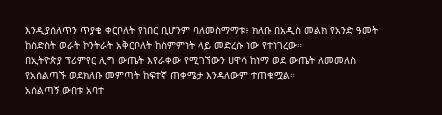እንዲያሰለጥን ጥያቄ ቀርቦለት የነበር ቢሆንም ባለመስማማቱ፥ ክለቡ በአዲስ መልክ የአንድ ዓመት ከስድስት ወራት ኮንትራት አቅርቦለት ከስምምነት ላይ መድረሱ ነው የተነገረው።
በኢትዮጵያ ፕሪምየር ሊግ ውጤት እየራቀው የሚገኘውን ሀዋሳ ከነማ ወደ ውጤት ለመመለስ የአሰልጣኙ ወደክለቡ መምጣት ከፍተኛ ጠቀሜታ እንዳለውም ተጠቁሟል።
አሰልጣኝ ውበቱ አባተ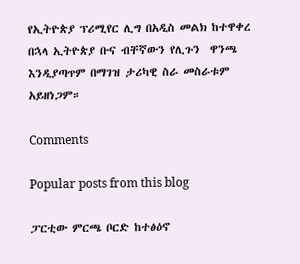የኢትዮጵያ ፕሪሚየር ሊግ በአዲስ መልክ ከተዋቀረ በኋላ ኢትዮጵያ ቡና ብቸኛውን የሊጉን  ዋንጫ እንዲያጣጥም በማገዝ ታሪካዊ ስራ መስራቱም አይዘነጋም።

Comments

Popular posts from this blog

ፓርቲው ምርጫ ቦርድ ከተፅዕኖ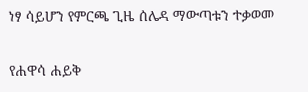ነፃ ሳይሆን የምርጫ ጊዜ ሰሌዳ ማውጣቱን ተቃወመ

የሐዋሳ ሐይቅ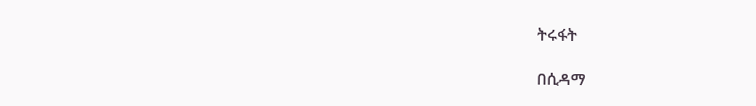ትሩፋት

በሲዳማ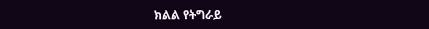ክልል የትግራይ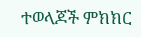ተወላጆች ምክክር